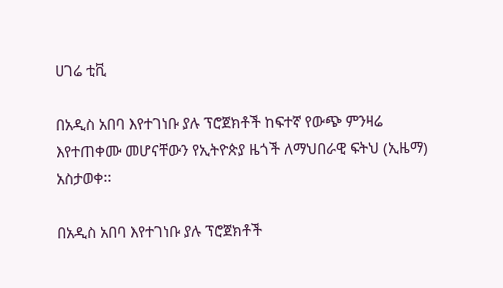ሀገሬ ቲቪ

በአዲስ አበባ እየተገነቡ ያሉ ፕሮጀክቶች ከፍተኛ የውጭ ምንዛሬ እየተጠቀሙ መሆናቸውን የኢትዮጵያ ዜጎች ለማህበራዊ ፍትህ (ኢዜማ) አስታወቀ፡፡

በአዲስ አበባ እየተገነቡ ያሉ ፕሮጀክቶች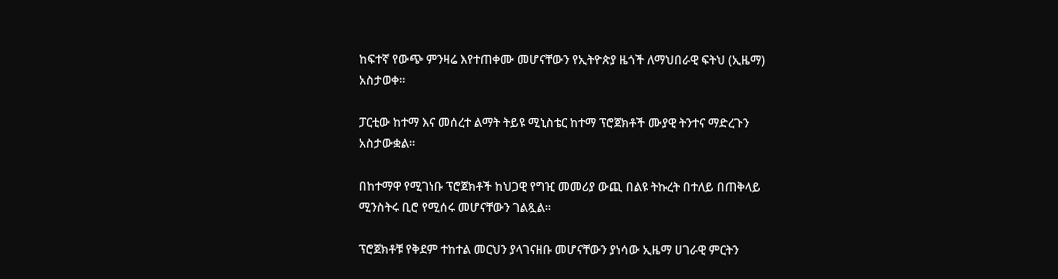ከፍተኛ የውጭ ምንዛሬ እየተጠቀሙ መሆናቸውን የኢትዮጵያ ዜጎች ለማህበራዊ ፍትህ (ኢዜማ) አስታወቀ፡፡

ፓርቲው ከተማ እና መሰረተ ልማት ትይዩ ሚኒስቴር ከተማ ፕሮጀክቶች ሙያዊ ትንተና ማድረጉን አስታውቋል።

በከተማዋ የሚገነቡ ፕሮጀክቶች ከህጋዊ የግዢ መመሪያ ውጪ በልዩ ትኩረት በተለይ በጠቅላይ ሚንስትሩ ቢሮ የሚሰሩ መሆናቸውን ገልጿል፡፡

ፕሮጀክቶቹ የቅደም ተከተል መርህን ያላገናዘቡ መሆናቸውን ያነሳው ኢዜማ ሀገራዊ ምርትን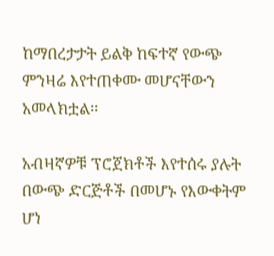ከማበረታታት ይልቅ ከፍተኛ የውጭ ምንዛሬ እየተጠቀሙ መሆናቸውን አመላክቷል፡፡

አብዛኛዎቹ ፕሮጀክቶች እየተሰሩ ያሉት በውጭ ድርጅቶች በመሆኑ የእውቀትም ሆነ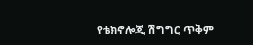የቴክኖሎጂ ሽግግር ጥቅም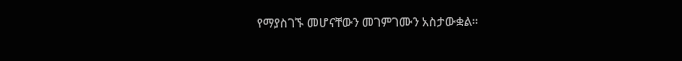የማያስገኙ መሆናቸውን መገምገሙን አስታውቋል፡፡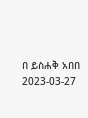በ ይስሐቅ አበበ
2023-03-27